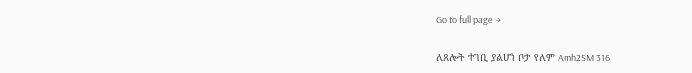Go to full page →

ለጸሎት ተገቢ ያልሆነ ቦታ የለም Amh2SM 316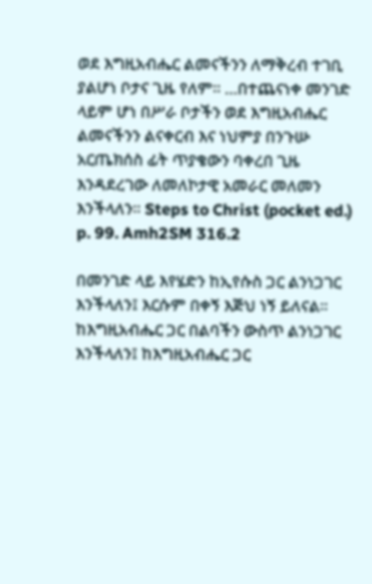ወደ እግዚአብሔር ልመናችንን ለማቅረብ ተገቢ ያልሆነ ቦታና ጊዜ የለም፡፡ …በተጨናነቀ መንገድ ላይም ሆነ በሥራ ቦታችን ወደ እግዚአብሔር ልመናችንን ልናቀርብ እና ነህምያ በንጉሡ አርጤክሰስ ፊት ጥያቄውን ባቀረበ ጊዜ እንዳደረገው ለመለኮታዊ አመራር መለመን እንችላለን፡፡ Steps to Christ (pocket ed.) p. 99. Amh2SM 316.2

በመንገድ ላይ እየሄድን ከኢየሱስ ጋር ልንነጋገር እንችላለን፤ እርሱም በቀኝ እጅህ ነኝ ይለናል፡፡ ከእግዚአብሔር ጋር በልባችን ውስጥ ልንነጋገር እንችላለን፤ ከእግዚአብሔር ጋር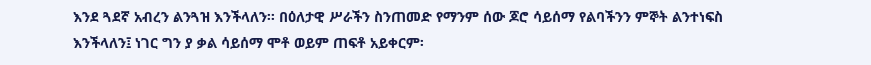እንደ ጓደኛ አብረን ልንጓዝ እንችላለን፡፡ በዕለታዊ ሥራችን ስንጠመድ የማንም ሰው ጆሮ ሳይሰማ የልባችንን ምኞት ልንተነፍስ እንችላለን፤ ነገር ግን ያ ቃል ሳይሰማ ሞቶ ወይም ጠፍቶ አይቀርም፡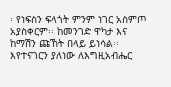፡ የነፍስን ፍላጎት ምንም ነገር አስምጦ አያስቀርም፡፡ ከመንገድ ዋካታ እና ከማሽን ጩኸት በላይ ይነሳል፡፡ እየተናገርን ያለነው ለእግዚአብሔር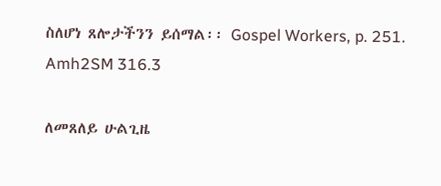ስለሆነ ጸሎታችንን ይሰማል፡፡ Gospel Workers, p. 251. Amh2SM 316.3

ለመጸለይ ሁልጊዜ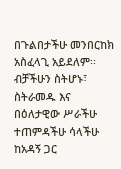በጉልበታችሁ መንበርከክ አስፈላጊ አይደለም፡፡ ብቻችሁን ስትሆኑ፣ ስትራመዱ እና በዕለታዊው ሥራችሁ ተጠምዳችሁ ሳላችሁ ከአዳኝ ጋር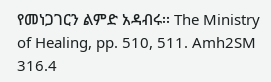የመነጋገርን ልምድ አዳብሩ፡፡ The Ministry of Healing, pp. 510, 511. Amh2SM 316.4